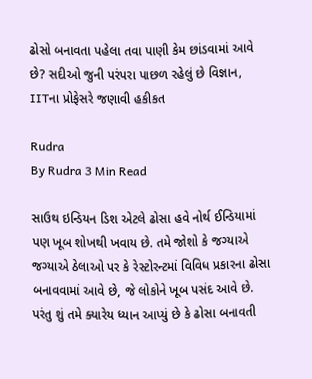ઢોસો બનાવતા પહેલા તવા પાણી કેમ છાંડવામાં આવે છે? સદીઓ જુની પરંપરા પાછળ રહેલું છે વિજ્ઞાન, IITના પ્રોફેસરે જણાવી હકીકત

Rudra
By Rudra 3 Min Read

સાઉથ ઇન્ડિયન ડિશ એટલે ઢોસા હવે નોર્થ ઈન્ડિયામાં પણ ખૂબ શોખથી ખવાય છે. તમે જોશો કે જગ્યાએ જગ્યાએ ઠેલાઓ પર કે રેસ્ટોરન્ટમાં વિવિધ પ્રકારના ઢોસા બનાવવામાં આવે છે, જે લોકોને ખૂબ પસંદ આવે છે. પરંતુ શું તમે ક્યારેય ધ્યાન આપ્યું છે કે ઢોસા બનાવતી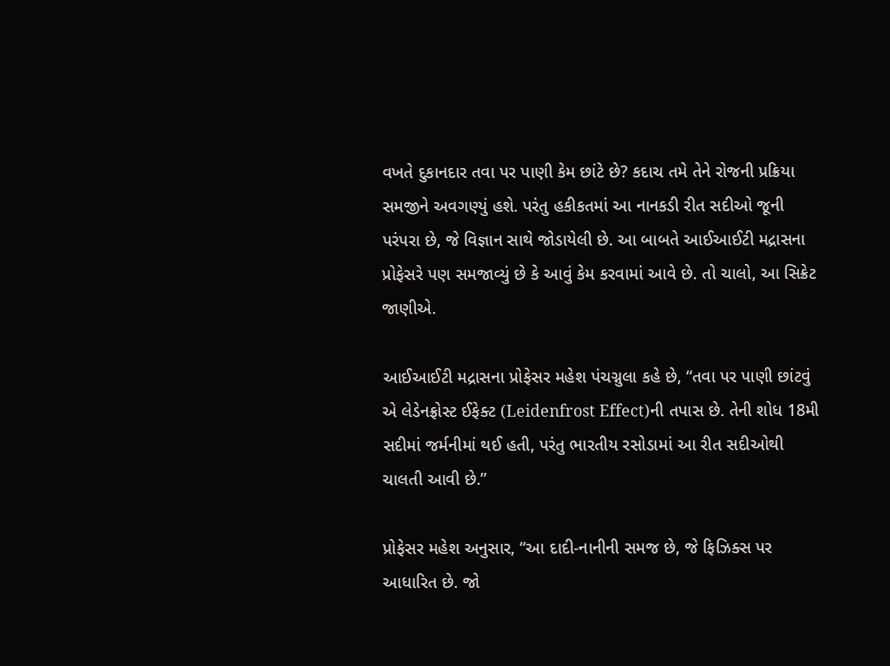વખતે દુકાનદાર તવા પર પાણી કેમ છાંટે છે? કદાચ તમે તેને રોજની પ્રક્રિયા સમજીને અવગણ્યું હશે. પરંતુ હકીકતમાં આ નાનકડી રીત સદીઓ જૂની પરંપરા છે, જે વિજ્ઞાન સાથે જોડાયેલી છે. આ બાબતે આઈઆઈટી મદ્રાસના પ્રોફેસરે પણ સમજાવ્યું છે કે આવું કેમ કરવામાં આવે છે. તો ચાલો, આ સિક્રેટ જાણીએ.

આઈઆઈટી મદ્રાસના પ્રોફેસર મહેશ પંચગ્નુલા કહે છે, “તવા પર પાણી છાંટવું એ લેડેનફ્રોસ્ટ ઈફેક્ટ (Leidenfrost Effect)ની તપાસ છે. તેની શોધ 18મી સદીમાં જર્મનીમાં થઈ હતી, પરંતુ ભારતીય રસોડામાં આ રીત સદીઓથી ચાલતી આવી છે.”

પ્રોફેસર મહેશ અનુસાર, “આ દાદી-નાનીની સમજ છે, જે ફિઝિક્સ પર આધારિત છે. જો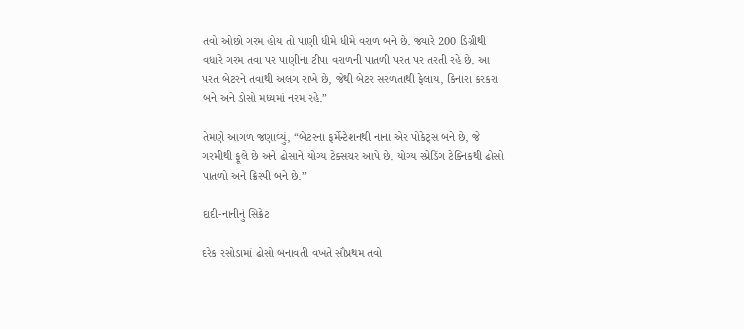તવો ઓછો ગરમ હોય તો પાણી ધીમે ધીમે વરાળ બને છે. જ્યારે 200 ડિગ્રીથી વધારે ગરમ તવા પર પાણીના ટીપા વરાળની પાતળી પરત પર તરતી રહે છે. આ પરત બેટરને તવાથી અલગ રાખે છે, જેથી બેટર સરળતાથી ફેલાય, કિનારા કરકરા બને અને ડોસો મધ્યમાં નરમ રહે.”

તેમણે આગળ જણાવ્યું, “બેટરના ફર્મેન્ટેશનથી નાના એર પોકેટ્સ બને છે, જે ગરમીથી ફૂલે છે અને ઢોસાને યોગ્ય ટેક્સચર આપે છે. યોગ્ય સ્પ્રેડિંગ ટેક્નિકથી ઢોસો પાતળો અને ક્રિસ્પી બને છે.”

દાદી-નાનીનું સિક્રેટ

દરેક રસોડામાં ઢોસો બનાવતી વખતે સૌપ્રથમ તવો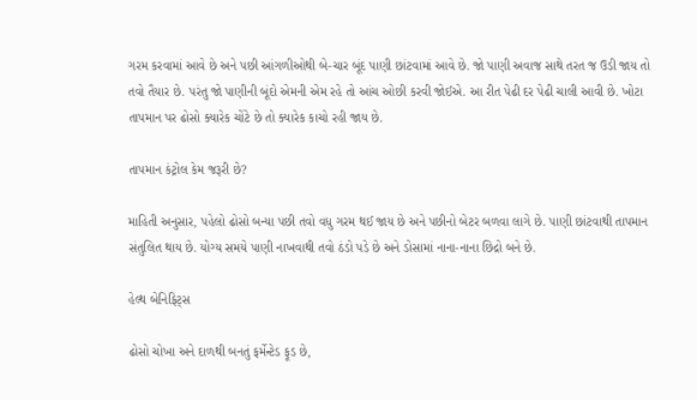ગરમ કરવામાં આવે છે અને પછી આંગળીઓથી બે-ચાર બૂંદ પાણી છાંટવામાં આવે છે. જો પાણી અવાજ સાથે તરત જ ઉડી જાય તો તવો તૈયાર છે. પરંતુ જો પાણીની બૂંદો એમની એમ રહે તો આંચ ઓછી કરવી જોઈએ. આ રીત પેઢી દર પેઢી ચાલી આવી છે. ખોટા તાપમાન પર ઢોસો ક્યારેક ચોંટે છે તો ક્યારેક કાચો રહી જાય છે.

તાપમાન કંટ્રોલ કેમ જરૂરી છે?

માહિતી અનુસાર, પહેલો ઢોસો બન્યા પછી તવો વધુ ગરમ થઈ જાય છે અને પછીનો બેટર બળવા લાગે છે. પાણી છાંટવાથી તાપમાન સંતુલિત થાય છે. યોગ્ય સમયે પાણી નાખવાથી તવો ઠંડો પડે છે અને ડોસામાં નાના-નાના છિદ્રો બને છે.

હેલ્થ બેનિફિટ્સ

ઢોસો ચોખા અને દાળથી બનતું ફર્મેન્ટેડ ફૂડ છે,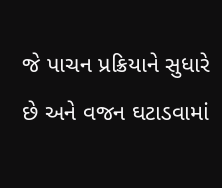જે પાચન પ્રક્રિયાને સુધારે છે અને વજન ઘટાડવામાં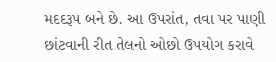મદદરૂપ બને છે. આ ઉપરાંત, તવા પર પાણી છાંટવાની રીત તેલનો ઓછો ઉપયોગ કરાવે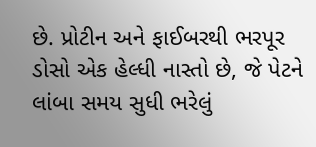છે. પ્રોટીન અને ફાઈબરથી ભરપૂર ડોસો એક હેલ્ધી નાસ્તો છે, જે પેટને લાંબા સમય સુધી ભરેલું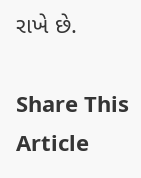રાખે છે.

Share This Article